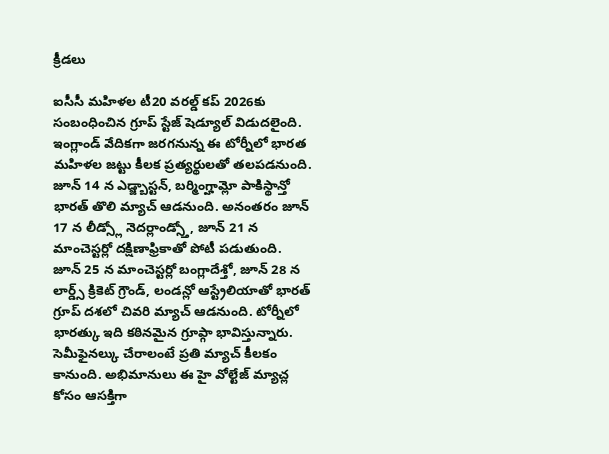క్రీడలు

ఐసీసీ మహిళల టీ20 వరల్డ్ కప్ 2026కు సంబంధించిన గ్రూప్ స్టేజ్ షెడ్యూల్ విడుదలైంది. ఇంగ్లాండ్ వేదికగా జరగనున్న ఈ టోర్నీలో భారత మహిళల జట్టు కీలక ప్రత్యర్థులతో తలపడనుంది. జూన్ 14 న ఎడ్జ్బాస్టన్, బర్మింగ్హామ్లో పాకిస్థాన్తో భారత్ తొలి మ్యాచ్ ఆడనుంది. అనంతరం జూన్ 17 న లీడ్స్లో నెదర్లాండ్స్తో, జూన్ 21 న మాంచెస్టర్లో దక్షిణాఫ్రికాతో పోటీ పడుతుంది.
జూన్ 25 న మాంచెస్టర్లో బంగ్లాదేశ్తో, జూన్ 28 న లార్డ్స్ క్రికెట్ గ్రౌండ్, లండన్లో ఆస్ట్రేలియాతో భారత్ గ్రూప్ దశలో చివరి మ్యాచ్ ఆడనుంది. టోర్నీలో భారత్కు ఇది కఠినమైన గ్రూప్గా భావిస్తున్నారు. సెమీఫైనల్కు చేరాలంటే ప్రతి మ్యాచ్ కీలకం కానుంది. అభిమానులు ఈ హై వోల్టేజ్ మ్యాచ్ల కోసం ఆసక్తిగా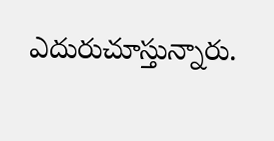ఎదురుచూస్తున్నారు.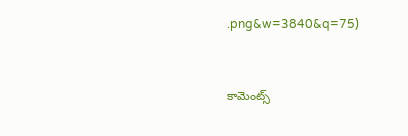.png&w=3840&q=75)


కామెంట్స్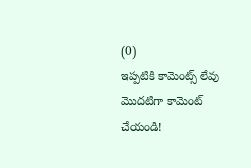(0)
ఇప్పటికి కామెంట్స్ లేవు
మొదటిగా కామెంట్ చేయండి!